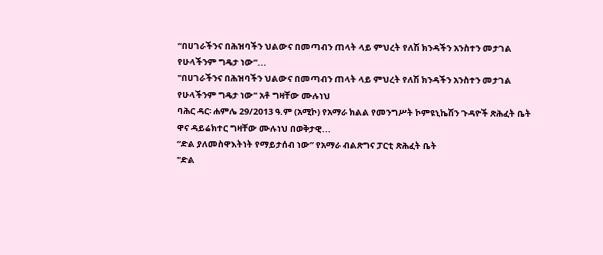“በሀገራችንና በሕዝባችን ህልውና በመጣብን ጠላት ላይ ምህረት የለሽ ክንዳችን አንስተን መታገል የሁላችንም ግዴታ ነው”...
"በሀገራችንና በሕዝባችን ህልውና በመጣብን ጠላት ላይ ምህረት የለሽ ክንዳችን አንስተን መታገል የሁላችንም ግዴታ ነው" አቶ ግዛቸው ሙሉነህ
ባሕር ዳር፡ ሐምሌ 29/2013 ዓ.ም (አሚኮ) የአማራ ክልል የመንግሥት ኮምዩኒኬሽን ጉዳዮች ጽሕፈት ቤት ዋና ዳይሬክተር ግዛቸው ሙሉነህ በወቅታዊ...
“ድል ያለመስዋእትነት የማይታሰብ ነው” የአማራ ብልጽግና ፓርቲ ጽሕፈት ቤት
"ድል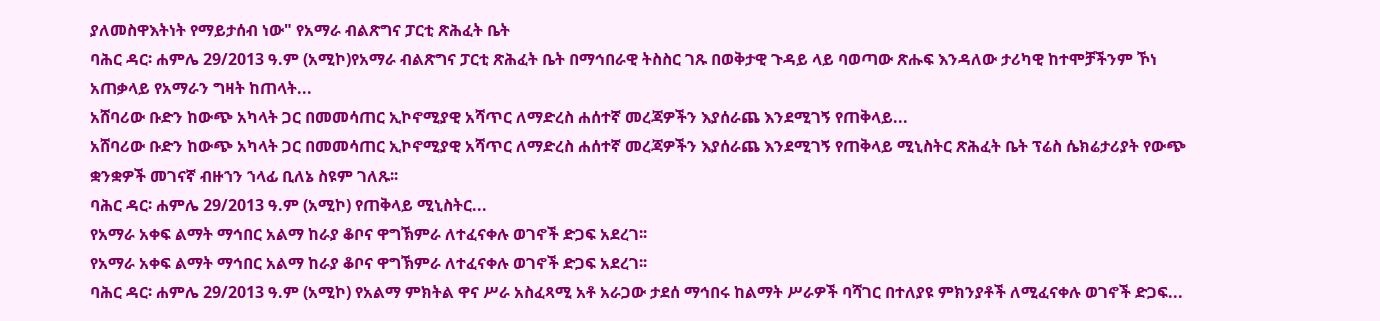ያለመስዋእትነት የማይታሰብ ነው" የአማራ ብልጽግና ፓርቲ ጽሕፈት ቤት
ባሕር ዳር፡ ሐምሌ 29/2013 ዓ.ም (አሚኮ)የአማራ ብልጽግና ፓርቲ ጽሕፈት ቤት በማኅበራዊ ትስስር ገጹ በወቅታዊ ጉዳይ ላይ ባወጣው ጽሑፍ እንዳለው ታሪካዊ ከተሞቻችንም ኾነ አጠቃላይ የአማራን ግዛት ከጠላት...
አሸባሪው ቡድን ከውጭ አካላት ጋር በመመሳጠር ኢኮኖሚያዊ አሻጥር ለማድረስ ሐሰተኛ መረጃዎችን እያሰራጨ እንደሚገኝ የጠቅላይ...
አሸባሪው ቡድን ከውጭ አካላት ጋር በመመሳጠር ኢኮኖሚያዊ አሻጥር ለማድረስ ሐሰተኛ መረጃዎችን እያሰራጨ እንደሚገኝ የጠቅላይ ሚኒስትር ጽሕፈት ቤት ፕሬስ ሴክሬታሪያት የውጭ ቋንቋዎች መገናኛ ብዙኀን ኀላፊ ቢለኔ ስዩም ገለጹ፡፡
ባሕር ዳር፡ ሐምሌ 29/2013 ዓ.ም (አሚኮ) የጠቅላይ ሚኒስትር...
የአማራ አቀፍ ልማት ማኅበር አልማ ከራያ ቆቦና ዋግኽምራ ለተፈናቀሉ ወገኖች ድጋፍ አደረገ፡፡
የአማራ አቀፍ ልማት ማኅበር አልማ ከራያ ቆቦና ዋግኽምራ ለተፈናቀሉ ወገኖች ድጋፍ አደረገ፡፡
ባሕር ዳር፡ ሐምሌ 29/2013 ዓ.ም (አሚኮ) የአልማ ምክትል ዋና ሥራ አስፈጻሚ አቶ አራጋው ታደሰ ማኅበሩ ከልማት ሥራዎች ባሻገር በተለያዩ ምክንያቶች ለሚፈናቀሉ ወገኖች ድጋፍ...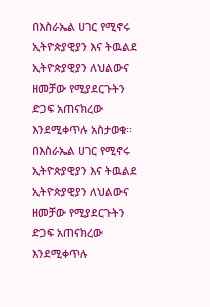በእስራኤል ሀገር የሚኖሩ ኢትዮጵያዊያን እና ትዉልደ ኢትዮጵያዊያን ለህልውና ዘመቻው የሚያደርጉትን ድጋፍ አጠናክረው እንደሚቀጥሉ አስታወቁ፡፡
በእስራኤል ሀገር የሚኖሩ ኢትዮጵያዊያን እና ትዉልደ ኢትዮጵያዊያን ለህልውና ዘመቻው የሚያደርጉትን ድጋፍ አጠናክረው እንደሚቀጥሉ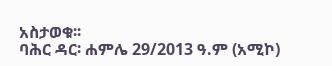አስታወቁ፡፡
ባሕር ዳር፡ ሐምሌ 29/2013 ዓ.ም (አሚኮ)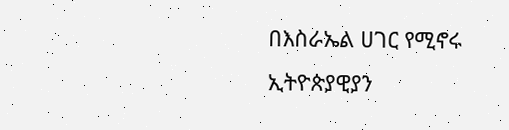በእስራኤል ሀገር የሚኖሩ ኢትዮጵያዊያን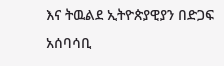እና ትዉልደ ኢትዮጵያዊያን በድጋፍ አሰባሳቢ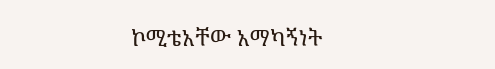ኮሚቴአቸው አማካኝነት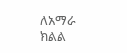ለአማራ ክልል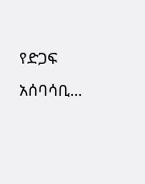የድጋፍ አሰባሳቢ...